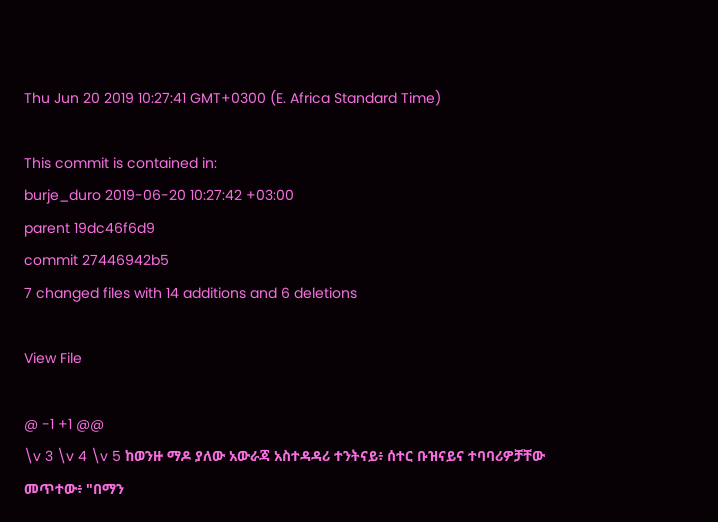Thu Jun 20 2019 10:27:41 GMT+0300 (E. Africa Standard Time)

This commit is contained in:
burje_duro 2019-06-20 10:27:42 +03:00
parent 19dc46f6d9
commit 27446942b5
7 changed files with 14 additions and 6 deletions

View File

@ -1 +1 @@
\v 3 \v 4 \v 5 ከወንዙ ማዶ ያለው አውራጃ አስተዳዳሪ ተንትናይ፥ ሰተር ቡዝናይና ተባባሪዎቻቸው መጥተው፥ "በማን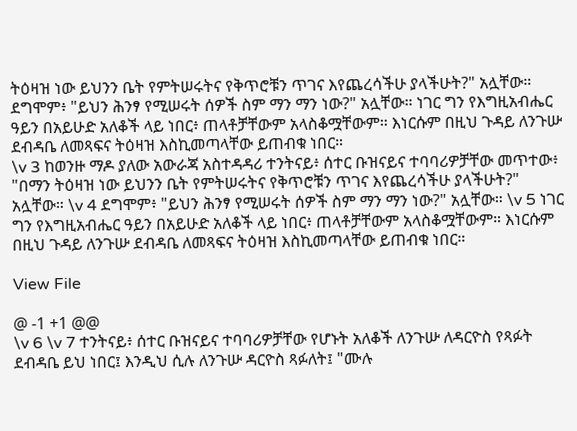ትዕዛዝ ነው ይህንን ቤት የምትሠሩትና የቅጥሮቹን ጥገና እየጨረሳችሁ ያላችሁት?" አሏቸው። ደግሞም፥ "ይህን ሕንፃ የሚሠሩት ሰዎች ስም ማን ማን ነው?" አሏቸው። ነገር ግን የእግዚአብሔር ዓይን በአይሁድ አለቆች ላይ ነበር፥ ጠላቶቻቸውም አላስቆሟቸውም። እነርሱም በዚህ ጉዳይ ለንጉሡ ደብዳቤ ለመጻፍና ትዕዛዝ እስኪመጣላቸው ይጠብቁ ነበር።
\v 3 ከወንዙ ማዶ ያለው አውራጃ አስተዳዳሪ ተንትናይ፥ ሰተር ቡዝናይና ተባባሪዎቻቸው መጥተው፥ "በማን ትዕዛዝ ነው ይህንን ቤት የምትሠሩትና የቅጥሮቹን ጥገና እየጨረሳችሁ ያላችሁት?" አሏቸው። \v 4 ደግሞም፥ "ይህን ሕንፃ የሚሠሩት ሰዎች ስም ማን ማን ነው?" አሏቸው። \v 5 ነገር ግን የእግዚአብሔር ዓይን በአይሁድ አለቆች ላይ ነበር፥ ጠላቶቻቸውም አላስቆሟቸውም። እነርሱም በዚህ ጉዳይ ለንጉሡ ደብዳቤ ለመጻፍና ትዕዛዝ እስኪመጣላቸው ይጠብቁ ነበር።

View File

@ -1 +1 @@
\v 6 \v 7 ተንትናይ፥ ሰተር ቡዝናይና ተባባሪዎቻቸው የሆኑት አለቆች ለንጉሡ ለዳርዮስ የጻፉት ደብዳቤ ይህ ነበር፤ እንዲህ ሲሉ ለንጉሡ ዳርዮስ ጻፉለት፤ "ሙሉ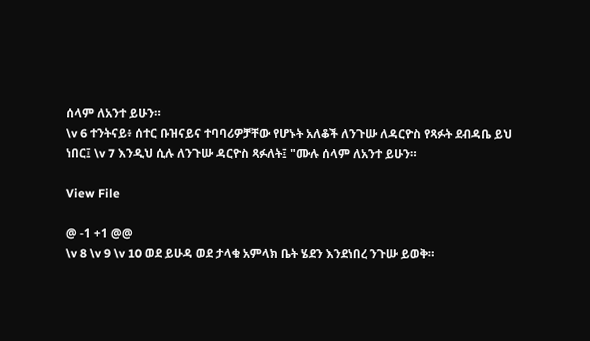ሰላም ለአንተ ይሁን።
\v 6 ተንትናይ፥ ሰተር ቡዝናይና ተባባሪዎቻቸው የሆኑት አለቆች ለንጉሡ ለዳርዮስ የጻፉት ደብዳቤ ይህ ነበር፤ \v 7 እንዲህ ሲሉ ለንጉሡ ዳርዮስ ጻፉለት፤ "ሙሉ ሰላም ለአንተ ይሁን።

View File

@ -1 +1 @@
\v 8 \v 9 \v 10 ወደ ይሁዳ ወደ ታላቁ አምላክ ቤት ሄደን እንደነበረ ንጉሡ ይወቅ።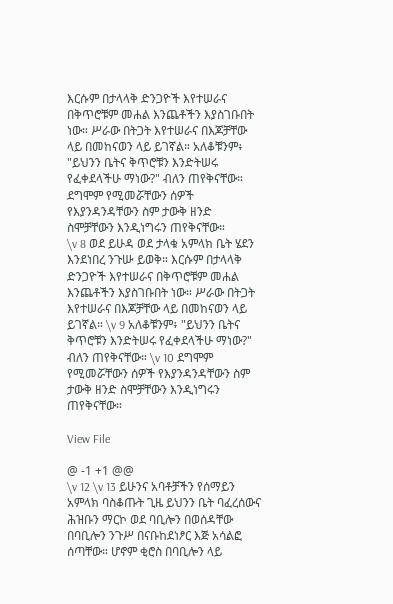እርሱም በታላላቅ ድንጋዮች እየተሠራና በቅጥሮቹም መሐል እንጨቶችን እያስገቡበት ነው። ሥራው በትጋት እየተሠራና በእጆቻቸው ላይ በመከናወን ላይ ይገኛል። አለቆቹንም፥ "ይህንን ቤትና ቅጥሮቹን እንድትሠሩ የፈቀደላችሁ ማነው?" ብለን ጠየቅናቸው። ደግሞም የሚመሯቸውን ሰዎች የእያንዳንዳቸውን ስም ታውቅ ዘንድ ስሞቻቸውን እንዲነግሩን ጠየቅናቸው።
\v 8 ወደ ይሁዳ ወደ ታላቁ አምላክ ቤት ሄደን እንደነበረ ንጉሡ ይወቅ። እርሱም በታላላቅ ድንጋዮች እየተሠራና በቅጥሮቹም መሐል እንጨቶችን እያስገቡበት ነው። ሥራው በትጋት እየተሠራና በእጆቻቸው ላይ በመከናወን ላይ ይገኛል። \v 9 አለቆቹንም፥ "ይህንን ቤትና ቅጥሮቹን እንድትሠሩ የፈቀደላችሁ ማነው?" ብለን ጠየቅናቸው። \v 10 ደግሞም የሚመሯቸውን ሰዎች የእያንዳንዳቸውን ስም ታውቅ ዘንድ ስሞቻቸውን እንዲነግሩን ጠየቅናቸው።

View File

@ -1 +1 @@
\v 12 \v 13 ይሁንና አባቶቻችን የሰማይን አምላክ ባስቆጡት ጊዜ ይህንን ቤት ባፈረሰውና ሕዝቡን ማርኮ ወደ ባቢሎን በወሰዳቸው በባቢሎን ንጉሥ በናቡከደነፆር እጅ አሳልፎ ሰጣቸው። ሆኖም ቂሮስ በባቢሎን ላይ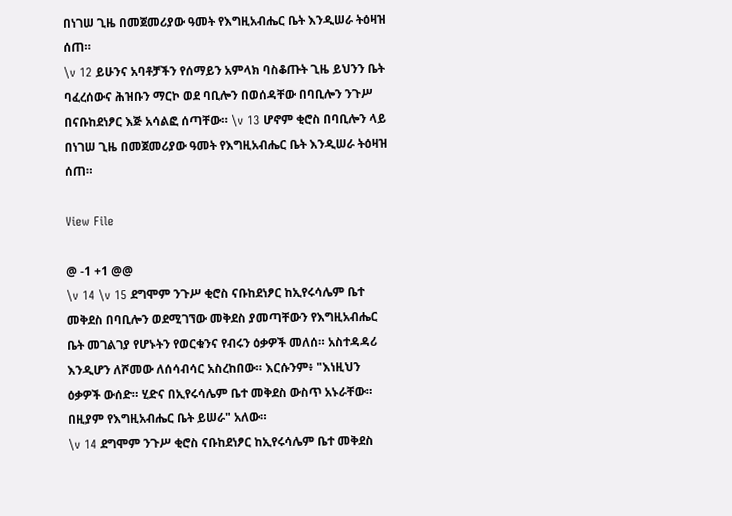በነገሠ ጊዜ በመጀመሪያው ዓመት የእግዚአብሔር ቤት እንዲሠራ ትዕዛዝ ሰጠ።
\v 12 ይሁንና አባቶቻችን የሰማይን አምላክ ባስቆጡት ጊዜ ይህንን ቤት ባፈረሰውና ሕዝቡን ማርኮ ወደ ባቢሎን በወሰዳቸው በባቢሎን ንጉሥ በናቡከደነፆር እጅ አሳልፎ ሰጣቸው። \v 13 ሆኖም ቂሮስ በባቢሎን ላይ በነገሠ ጊዜ በመጀመሪያው ዓመት የእግዚአብሔር ቤት እንዲሠራ ትዕዛዝ ሰጠ።

View File

@ -1 +1 @@
\v 14 \v 15 ደግሞም ንጉሥ ቂሮስ ናቡከደነፆር ከኢየሩሳሌም ቤተ መቅደስ በባቢሎን ወደሚገኘው መቅደስ ያመጣቸውን የእግዚአብሔር ቤት መገልገያ የሆኑትን የወርቁንና የብሩን ዕቃዎች መለሰ። አስተዳዳሪ እንዲሆን ለሾመው ለሰሳብሳር አስረከበው። እርሱንም፥ "እነዚህን ዕቃዎች ውሰድ። ሂድና በኢየሩሳሌም ቤተ መቅደስ ውስጥ አኑራቸው። በዚያም የእግዚአብሔር ቤት ይሠራ" አለው።
\v 14 ደግሞም ንጉሥ ቂሮስ ናቡከደነፆር ከኢየሩሳሌም ቤተ መቅደስ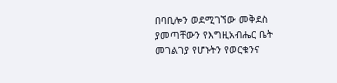በባቢሎን ወደሚገኘው መቅደስ ያመጣቸውን የእግዚአብሔር ቤት መገልገያ የሆኑትን የወርቁንና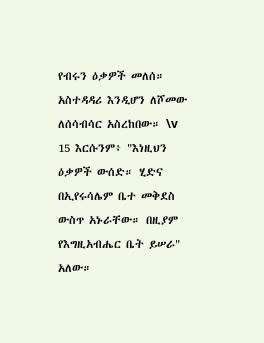የብሩን ዕቃዎች መለሰ። አስተዳዳሪ እንዲሆን ለሾመው ለሰሳብሳር አስረከበው። \v 15 እርሱንም፥ "እነዚህን ዕቃዎች ውሰድ። ሂድና በኢየሩሳሌም ቤተ መቅደስ ውስጥ አኑራቸው። በዚያም የእግዚአብሔር ቤት ይሠራ" አለው።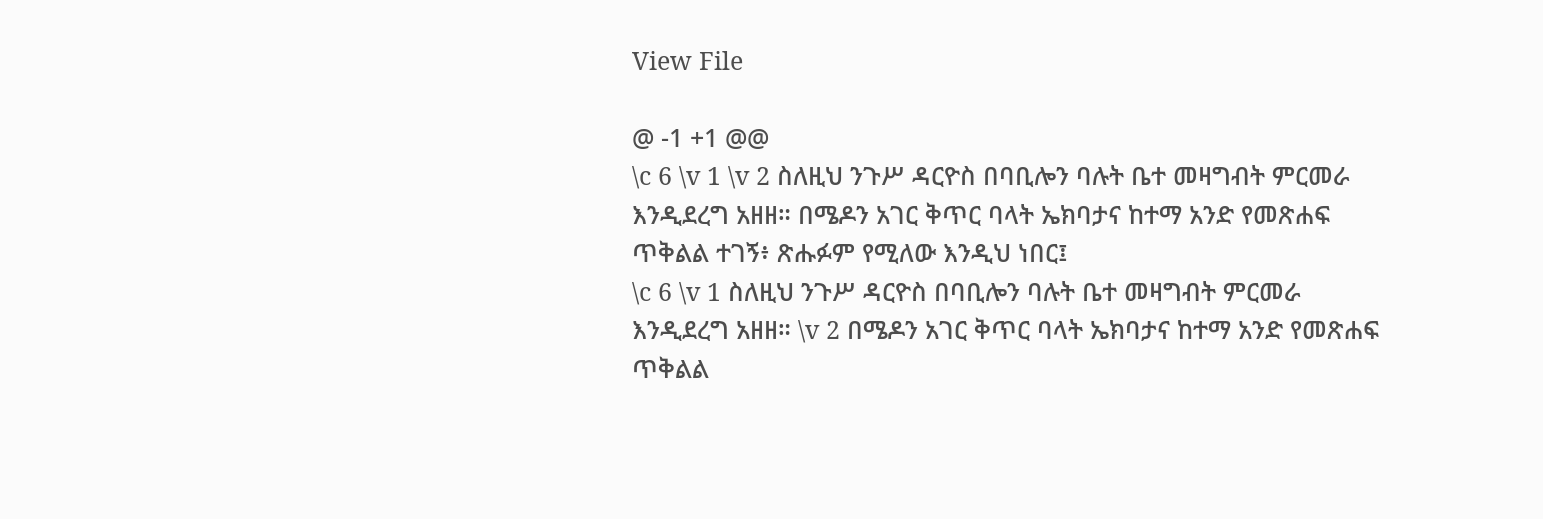View File

@ -1 +1 @@
\c 6 \v 1 \v 2 ስለዚህ ንጉሥ ዳርዮስ በባቢሎን ባሉት ቤተ መዛግብት ምርመራ እንዲደረግ አዘዘ። በሜዶን አገር ቅጥር ባላት ኤክባታና ከተማ አንድ የመጽሐፍ ጥቅልል ተገኝ፥ ጽሑፉም የሚለው እንዲህ ነበር፤
\c 6 \v 1 ስለዚህ ንጉሥ ዳርዮስ በባቢሎን ባሉት ቤተ መዛግብት ምርመራ እንዲደረግ አዘዘ። \v 2 በሜዶን አገር ቅጥር ባላት ኤክባታና ከተማ አንድ የመጽሐፍ ጥቅልል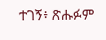ተገኝ፥ ጽሑፉም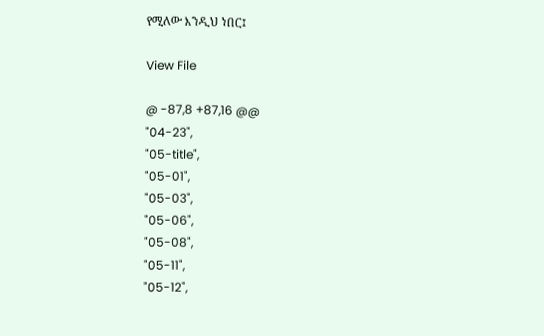የሚለው እንዲህ ነበር፤

View File

@ -87,8 +87,16 @@
"04-23",
"05-title",
"05-01",
"05-03",
"05-06",
"05-08",
"05-11",
"05-12",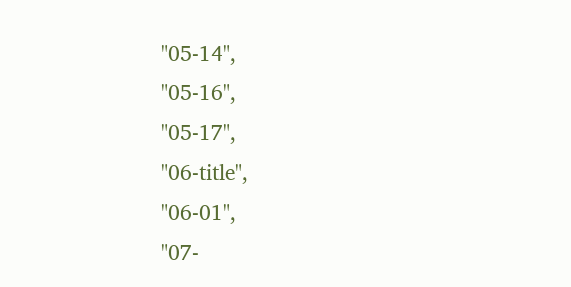"05-14",
"05-16",
"05-17",
"06-title",
"06-01",
"07-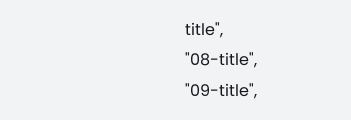title",
"08-title",
"09-title",